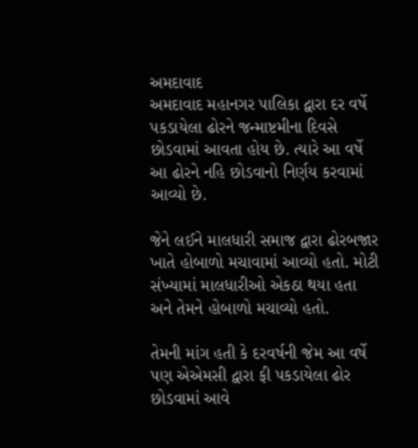અમદાવાદ
અમદાવાદ મહાનગર પાલિકા દ્વારા દર વર્ષે પકડાયેલા ઢોરને જન્માષ્ટમીના દિવસે છોડવામાં આવતા હોય છે. ત્યારે આ વર્ષે આ ઢોરને નહિ છોડવાનો નિર્ણય કરવામાં આવ્યો છે.

જેને લઈને માલધારી સમાજ દ્વારા ઢોરબજાર ખાતે હોબાળો મચાવામાં આવ્યો હતો. મોટી સંખ્યામાં માલધારીઓ એકઠા થયા હતા અને તેમને હોબાળો મચાવ્યો હતો.

તેમની માંગ હતી કે દરવર્ષની જેમ આ વર્ષે પણ એએમસી દ્વારા ફી પકડાયેલા ઢોર છોડવામાં આવે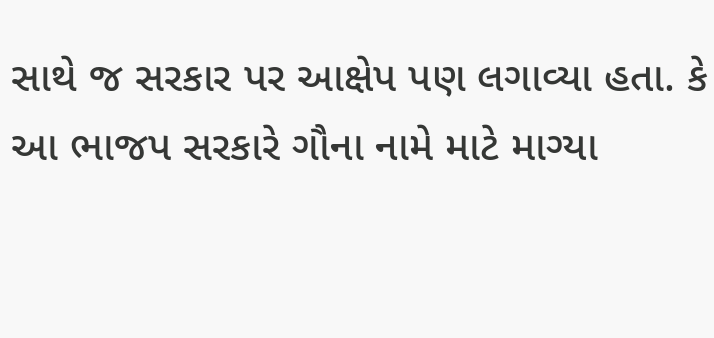સાથે જ સરકાર પર આક્ષેપ પણ લગાવ્યા હતા. કે આ ભાજપ સરકારે ગૌના નામે માટે માગ્યા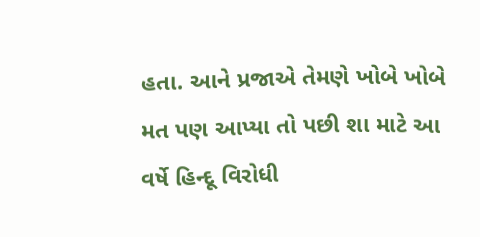હતા. આને પ્રજાએ તેમણે ખોબે ખોબે મત પણ આપ્યા તો પછી શા માટે આ વર્ષે હિન્દૂ વિરોધી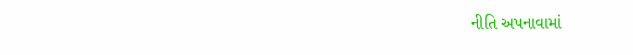નીતિ અપનાવામાં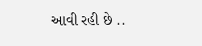આવી રહી છે ..